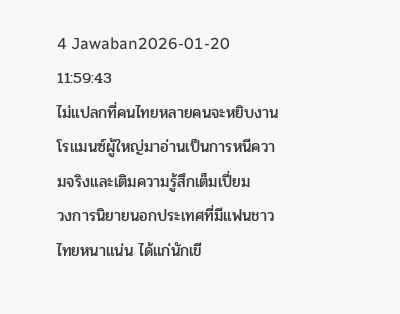4 Jawaban2026-01-20 11:59:43
ไม่แปลกที่คนไทยหลายคนจะหยิบงานโรแมนซ์ผู้ใหญ่มาอ่านเป็นการหนีความจริงและเติมความรู้สึกเต็มเปี่ยม
วงการนิยายนอกประเทศที่มีแฟนชาวไทยหนาแน่น ได้แก่นักเขี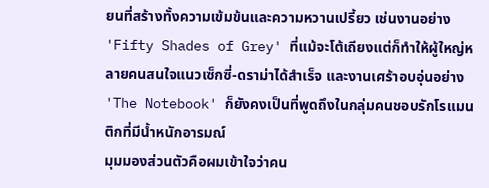ยนที่สร้างทั้งความเข้มข้นและความหวานเปรี้ยว เช่นงานอย่าง 'Fifty Shades of Grey' ที่แม้จะโต้เถียงแต่ก็ทำให้ผู้ใหญ่หลายคนสนใจแนวเซ็กซี่-ดราม่าได้สำเร็จ และงานเศร้าอบอุ่นอย่าง 'The Notebook' ก็ยังคงเป็นที่พูดถึงในกลุ่มคนชอบรักโรแมนติกที่มีน้ำหนักอารมณ์
มุมมองส่วนตัวคือผมเข้าใจว่าคน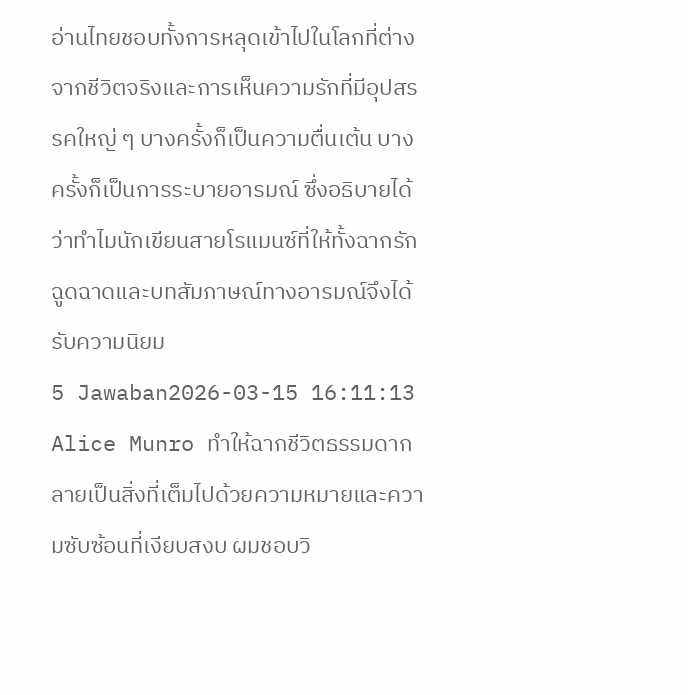อ่านไทยชอบทั้งการหลุดเข้าไปในโลกที่ต่างจากชีวิตจริงและการเห็นความรักที่มีอุปสรรคใหญ่ ๆ บางครั้งก็เป็นความตื่นเต้น บางครั้งก็เป็นการระบายอารมณ์ ซึ่งอธิบายได้ว่าทำไมนักเขียนสายโรแมนซ์ที่ให้ทั้งฉากรักฉูดฉาดและบทสัมภาษณ์ทางอารมณ์จึงได้รับความนิยม
5 Jawaban2026-03-15 16:11:13
Alice Munro ทำให้ฉากชีวิตธรรมดากลายเป็นสิ่งที่เต็มไปด้วยความหมายและความซับซ้อนที่เงียบสงบ ผมชอบวิ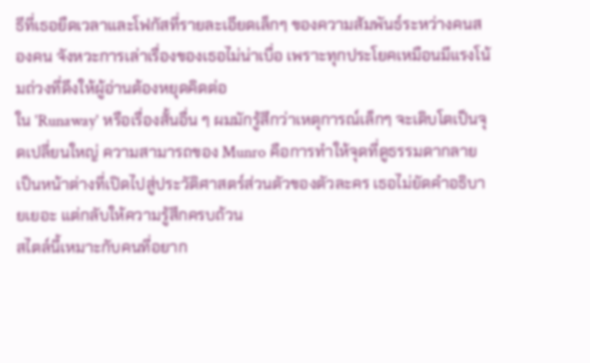ธีที่เธอยืดเวลาและโฟกัสที่รายละเอียดเล็กๆ ของความสัมพันธ์ระหว่างคนสองคน จังหวะการเล่าเรื่องของเธอไม่น่าเบื่อ เพราะทุกประโยคเหมือนมีแรงโน้มถ่วงที่ดึงให้ผู้อ่านต้องหยุดคิดต่อ
ใน 'Runaway' หรือเรื่องสั้นอื่น ๆ ผมมักรู้สึกว่าเหตุการณ์เล็กๆ จะเติบโตเป็นจุดเปลี่ยนใหญ่ ความสามารถของ Munro คือการทำให้จุดที่ดูธรรมดากลายเป็นหน้าต่างที่เปิดไปสู่ประวัติศาสตร์ส่วนตัวของตัวละคร เธอไม่ยัดคำอธิบายเยอะ แต่กลับให้ความรู้สึกครบถ้วน
สไตล์นี้เหมาะกับคนที่อยาก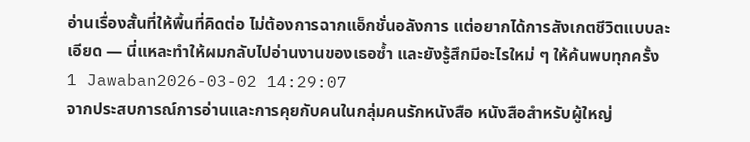อ่านเรื่องสั้นที่ให้พื้นที่คิดต่อ ไม่ต้องการฉากแอ็กชั่นอลังการ แต่อยากได้การสังเกตชีวิตแบบละเอียด — นี่แหละทำให้ผมกลับไปอ่านงานของเธอซ้ำ และยังรู้สึกมีอะไรใหม่ ๆ ให้ค้นพบทุกครั้ง
1 Jawaban2026-03-02 14:29:07
จากประสบการณ์การอ่านและการคุยกับคนในกลุ่มคนรักหนังสือ หนังสือสำหรับผู้ใหญ่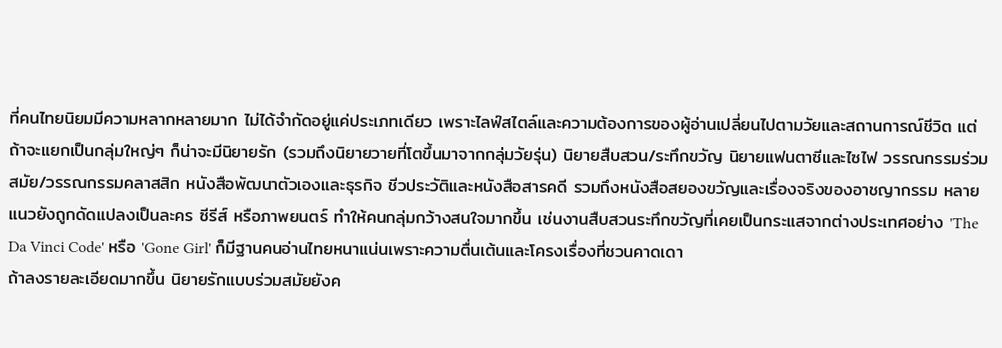ที่คนไทยนิยมมีความหลากหลายมาก ไม่ได้จำกัดอยู่แค่ประเภทเดียว เพราะไลฟ์สไตล์และความต้องการของผู้อ่านเปลี่ยนไปตามวัยและสถานการณ์ชีวิต แต่ถ้าจะแยกเป็นกลุ่มใหญ่ๆ ก็น่าจะมีนิยายรัก (รวมถึงนิยายวายที่โตขึ้นมาจากกลุ่มวัยรุ่น) นิยายสืบสวน/ระทึกขวัญ นิยายแฟนตาซีและไซไฟ วรรณกรรมร่วมสมัย/วรรณกรรมคลาสสิก หนังสือพัฒนาตัวเองและธุรกิจ ชีวประวัติและหนังสือสารคดี รวมถึงหนังสือสยองขวัญและเรื่องจริงของอาชญากรรม หลายแนวยังถูกดัดแปลงเป็นละคร ซีรีส์ หรือภาพยนตร์ ทำให้คนกลุ่มกว้างสนใจมากขึ้น เช่นงานสืบสวนระทึกขวัญที่เคยเป็นกระแสจากต่างประเทศอย่าง 'The Da Vinci Code' หรือ 'Gone Girl' ก็มีฐานคนอ่านไทยหนาแน่นเพราะความตื่นเต้นและโครงเรื่องที่ชวนคาดเดา
ถ้าลงรายละเอียดมากขึ้น นิยายรักแบบร่วมสมัยยังค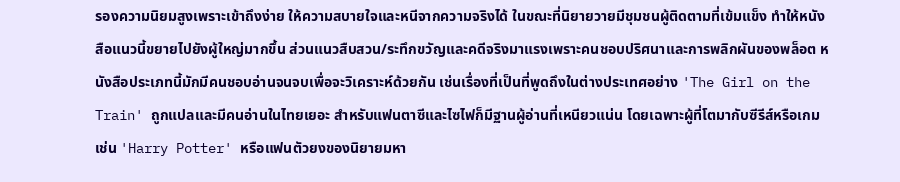รองความนิยมสูงเพราะเข้าถึงง่าย ให้ความสบายใจและหนีจากความจริงได้ ในขณะที่นิยายวายมีชุมชนผู้ติดตามที่เข้มแข็ง ทำให้หนังสือแนวนี้ขยายไปยังผู้ใหญ่มากขึ้น ส่วนแนวสืบสวน/ระทึกขวัญและคดีจริงมาแรงเพราะคนชอบปริศนาและการพลิกผันของพล็อต หนังสือประเภทนี้มักมีคนชอบอ่านจนจบเพื่อจะวิเคราะห์ด้วยกัน เช่นเรื่องที่เป็นที่พูดถึงในต่างประเทศอย่าง 'The Girl on the Train' ถูกแปลและมีคนอ่านในไทยเยอะ สำหรับแฟนตาซีและไซไฟก็มีฐานผู้อ่านที่เหนียวแน่น โดยเฉพาะผู้ที่โตมากับซีรีส์หรือเกม เช่น 'Harry Potter' หรือแฟนตัวยงของนิยายมหา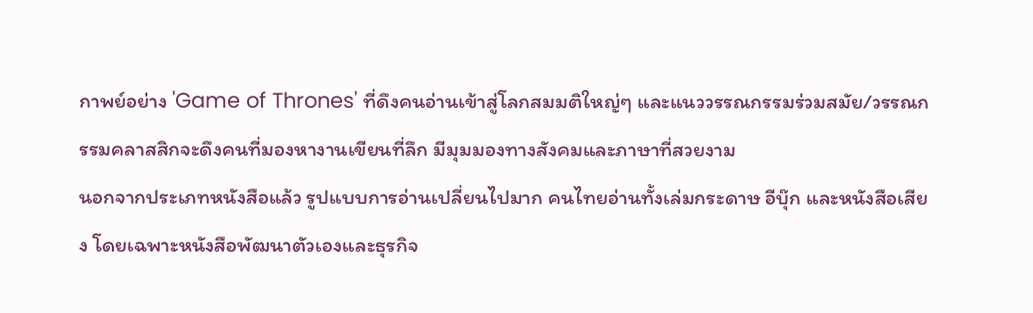กาพย์อย่าง 'Game of Thrones' ที่ดึงคนอ่านเข้าสู่โลกสมมติใหญ่ๆ และแนววรรณกรรมร่วมสมัย/วรรณกรรมคลาสสิกจะดึงคนที่มองหางานเขียนที่ลึก มีมุมมองทางสังคมและภาษาที่สวยงาม
นอกจากประเภทหนังสือแล้ว รูปแบบการอ่านเปลี่ยนไปมาก คนไทยอ่านทั้งเล่มกระดาษ อีบุ๊ก และหนังสือเสียง โดยเฉพาะหนังสือพัฒนาตัวเองและธุรกิจ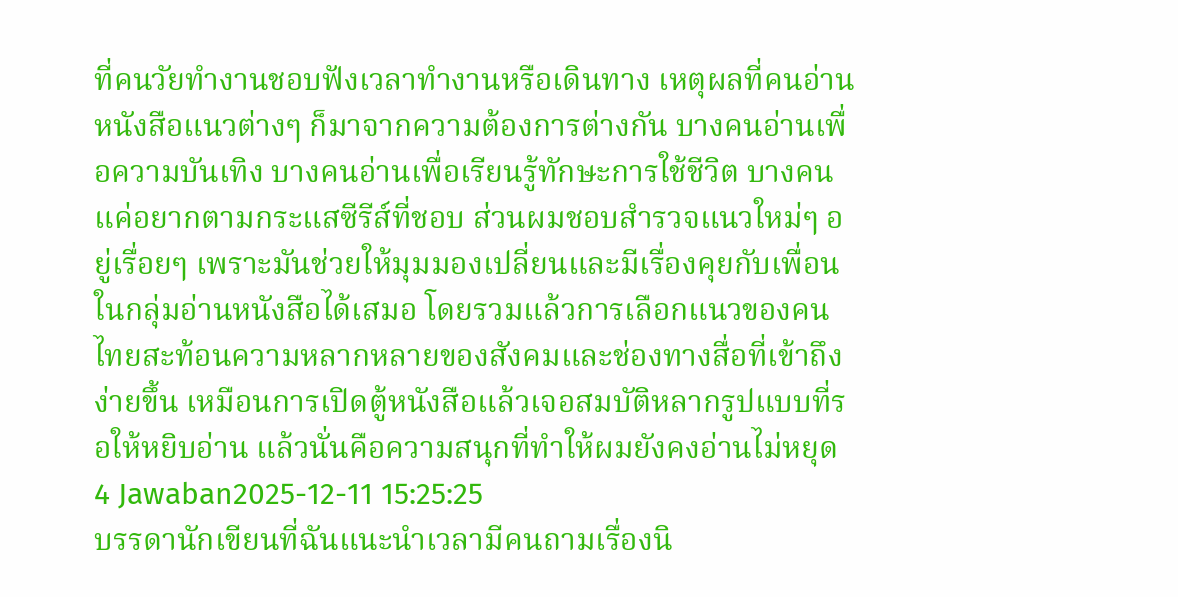ที่คนวัยทำงานชอบฟังเวลาทำงานหรือเดินทาง เหตุผลที่คนอ่านหนังสือแนวต่างๆ ก็มาจากความต้องการต่างกัน บางคนอ่านเพื่อความบันเทิง บางคนอ่านเพื่อเรียนรู้ทักษะการใช้ชีวิต บางคนแค่อยากตามกระแสซีรีส์ที่ชอบ ส่วนผมชอบสำรวจแนวใหม่ๆ อยู่เรื่อยๆ เพราะมันช่วยให้มุมมองเปลี่ยนและมีเรื่องคุยกับเพื่อนในกลุ่มอ่านหนังสือได้เสมอ โดยรวมแล้วการเลือกแนวของคนไทยสะท้อนความหลากหลายของสังคมและช่องทางสื่อที่เข้าถึงง่ายขึ้น เหมือนการเปิดตู้หนังสือแล้วเจอสมบัติหลากรูปแบบที่รอให้หยิบอ่าน แล้วนั่นคือความสนุกที่ทำให้ผมยังคงอ่านไม่หยุด
4 Jawaban2025-12-11 15:25:25
บรรดานักเขียนที่ฉันแนะนำเวลามีคนถามเรื่องนิ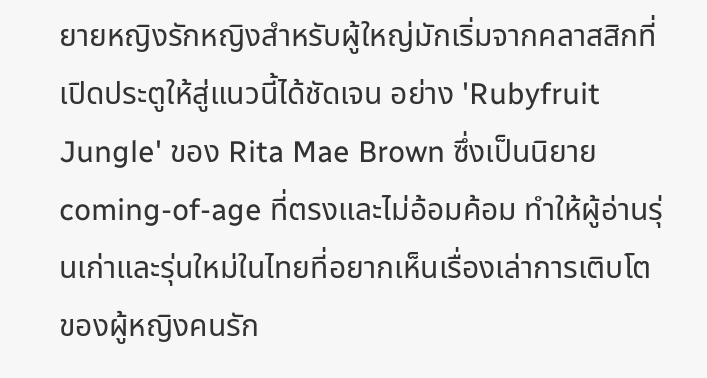ยายหญิงรักหญิงสำหรับผู้ใหญ่มักเริ่มจากคลาสสิกที่เปิดประตูให้สู่แนวนี้ได้ชัดเจน อย่าง 'Rubyfruit Jungle' ของ Rita Mae Brown ซึ่งเป็นนิยาย coming-of-age ที่ตรงและไม่อ้อมค้อม ทำให้ผู้อ่านรุ่นเก่าและรุ่นใหม่ในไทยที่อยากเห็นเรื่องเล่าการเติบโตของผู้หญิงคนรัก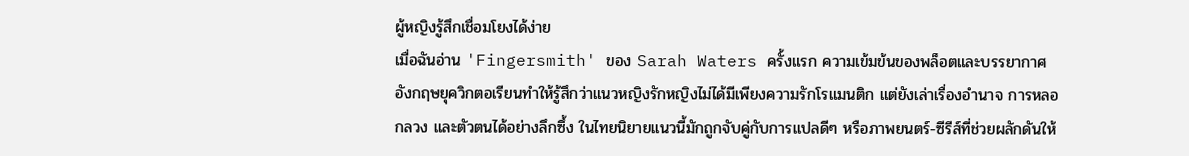ผู้หญิงรู้สึกเชื่อมโยงได้ง่าย
เมื่อฉันอ่าน 'Fingersmith' ของ Sarah Waters ครั้งแรก ความเข้มข้นของพล็อตและบรรยากาศอังกฤษยุควิกตอเรียนทำให้รู้สึกว่าแนวหญิงรักหญิงไม่ได้มีเพียงความรักโรแมนติก แต่ยังเล่าเรื่องอำนาจ การหลอกลวง และตัวตนได้อย่างลึกซึ้ง ในไทยนิยายแนวนี้มักถูกจับคู่กับการแปลดีๆ หรือภาพยนตร์-ซีรีส์ที่ช่วยผลักดันให้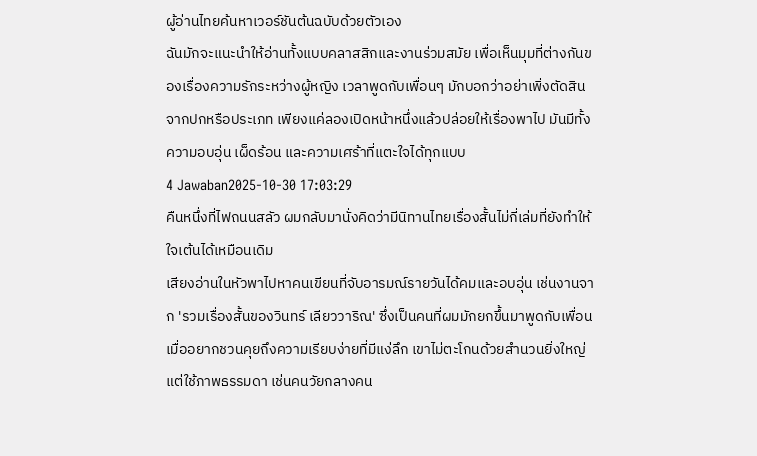ผู้อ่านไทยค้นหาเวอร์ชันต้นฉบับด้วยตัวเอง
ฉันมักจะแนะนำให้อ่านทั้งแบบคลาสสิกและงานร่วมสมัย เพื่อเห็นมุมที่ต่างกันของเรื่องความรักระหว่างผู้หญิง เวลาพูดกับเพื่อนๆ มักบอกว่าอย่าเพิ่งตัดสินจากปกหรือประเภท เพียงแค่ลองเปิดหน้าหนึ่งแล้วปล่อยให้เรื่องพาไป มันมีทั้งความอบอุ่น เผ็ดร้อน และความเศร้าที่แตะใจได้ทุกแบบ
4 Jawaban2025-10-30 17:03:29
คืนหนึ่งที่ไฟถนนสลัว ผมกลับมานั่งคิดว่ามีนิทานไทยเรื่องสั้นไม่กี่เล่มที่ยังทำให้ใจเต้นได้เหมือนเดิม
เสียงอ่านในหัวพาไปหาคนเขียนที่จับอารมณ์รายวันได้คมและอบอุ่น เช่นงานจาก 'รวมเรื่องสั้นของวินทร์ เลียววาริณ' ซึ่งเป็นคนที่ผมมักยกขึ้นมาพูดกับเพื่อนเมื่ออยากชวนคุยถึงความเรียบง่ายที่มีแง่ลึก เขาไม่ตะโกนด้วยสำนวนยิ่งใหญ่ แต่ใช้ภาพธรรมดา เช่นคนวัยกลางคน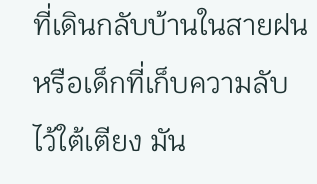ที่เดินกลับบ้านในสายฝน หรือเด็กที่เก็บความลับไว้ใต้เตียง มัน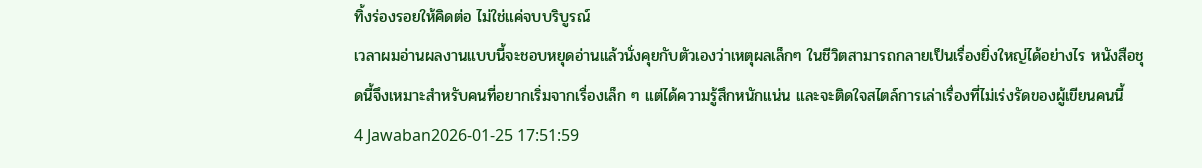ทิ้งร่องรอยให้คิดต่อ ไม่ใช่แค่จบบริบูรณ์
เวลาผมอ่านผลงานแบบนี้จะชอบหยุดอ่านแล้วนั่งคุยกับตัวเองว่าเหตุผลเล็กๆ ในชีวิตสามารถกลายเป็นเรื่องยิ่งใหญ่ได้อย่างไร หนังสือชุดนี้จึงเหมาะสำหรับคนที่อยากเริ่มจากเรื่องเล็ก ๆ แต่ได้ความรู้สึกหนักแน่น และจะติดใจสไตล์การเล่าเรื่องที่ไม่เร่งรัดของผู้เขียนคนนี้
4 Jawaban2026-01-25 17:51:59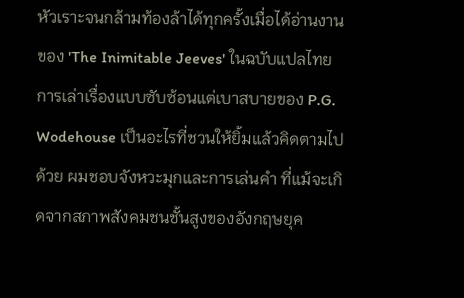หัวเราะจนกล้ามท้องล้าได้ทุกครั้งเมื่อได้อ่านงานของ 'The Inimitable Jeeves' ในฉบับแปลไทย
การเล่าเรื่องแบบซับซ้อนแต่เบาสบายของ P.G. Wodehouse เป็นอะไรที่ชวนให้ยิ้มแล้วคิดตามไปด้วย ผมชอบจังหวะมุกและการเล่นคำ ที่แม้จะเกิดจากสภาพสังคมชนชั้นสูงของอังกฤษยุค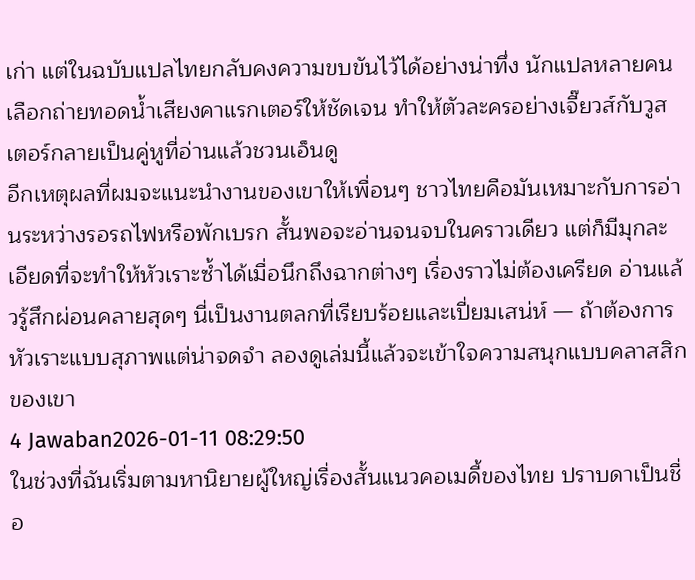เก่า แต่ในฉบับแปลไทยกลับคงความขบขันไว้ได้อย่างน่าทึ่ง นักแปลหลายคนเลือกถ่ายทอดน้ำเสียงคาแรกเตอร์ให้ชัดเจน ทำให้ตัวละครอย่างเจี๊ยวส์กับวูสเตอร์กลายเป็นคู่หูที่อ่านแล้วชวนเอ็นดู
อีกเหตุผลที่ผมจะแนะนำงานของเขาให้เพื่อนๆ ชาวไทยคือมันเหมาะกับการอ่านระหว่างรอรถไฟหรือพักเบรก สั้นพอจะอ่านจนจบในคราวเดียว แต่ก็มีมุกละเอียดที่จะทำให้หัวเราะซ้ำได้เมื่อนึกถึงฉากต่างๆ เรื่องราวไม่ต้องเครียด อ่านแล้วรู้สึกผ่อนคลายสุดๆ นี่เป็นงานตลกที่เรียบร้อยและเปี่ยมเสน่ห์ — ถ้าต้องการหัวเราะแบบสุภาพแต่น่าจดจำ ลองดูเล่มนี้แล้วจะเข้าใจความสนุกแบบคลาสสิกของเขา
4 Jawaban2026-01-11 08:29:50
ในช่วงที่ฉันเริ่มตามหานิยายผู้ใหญ่เรื่องสั้นแนวคอเมดี้ของไทย ปราบดาเป็นชื่อ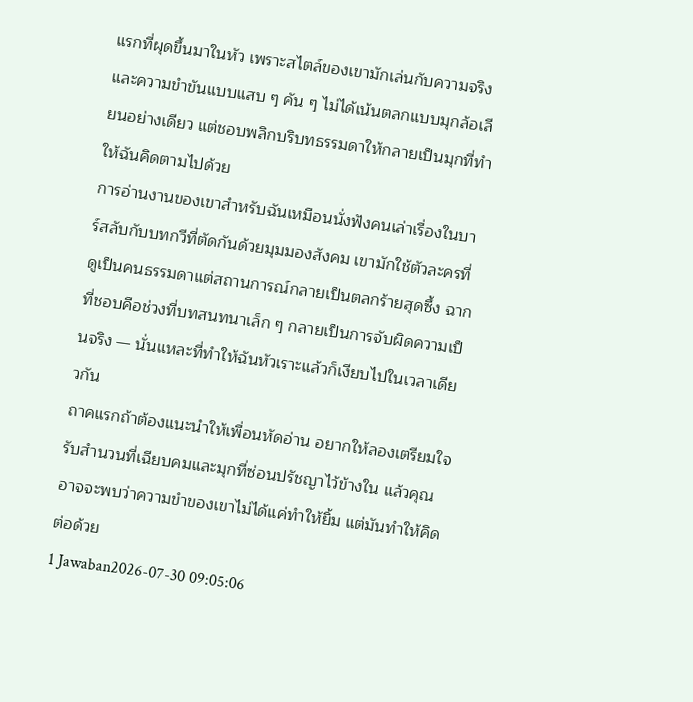แรกที่ผุดขึ้นมาในหัว เพราะสไตล์ของเขามักเล่นกับความจริงและความขำขันแบบแสบ ๆ คัน ๆ ไม่ได้เน้นตลกแบบมุกล้อเลียนอย่างเดียว แต่ชอบพลิกบริบทธรรมดาให้กลายเป็นมุกที่ทำให้ฉันคิดตามไปด้วย
การอ่านงานของเขาสำหรับฉันเหมือนนั่งฟังคนเล่าเรื่องในบาร์สลับกับบทกวีที่ตัดกันด้วยมุมมองสังคม เขามักใช้ตัวละครที่ดูเป็นคนธรรมดาแต่สถานการณ์กลายเป็นตลกร้ายสุดซึ้ง ฉากที่ชอบคือช่วงที่บทสนทนาเล็ก ๆ กลายเป็นการจับผิดความเป็นจริง — นั่นแหละที่ทำให้ฉันหัวเราะแล้วก็เงียบไปในเวลาเดียวกัน
ถาคแรกถ้าต้องแนะนำให้เพื่อนหัดอ่าน อยากให้ลองเตรียมใจรับสำนวนที่เฉียบคมและมุกที่ซ่อนปรัชญาไว้ข้างใน แล้วคุณอาจจะพบว่าความขำของเขาไม่ได้แค่ทำให้ยิ้ม แต่มันทำให้คิดต่อด้วย
1 Jawaban2026-07-30 09:05:06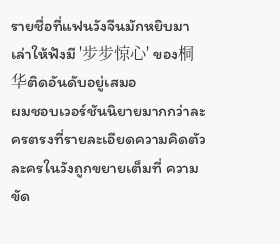รายชื่อที่แฟนวังจีนมักหยิบมาเล่าให้ฟังมี '步步惊心' ของ桐华ติดอันดับอยู่เสมอ
ผมชอบเวอร์ชันนิยายมากกว่าละครตรงที่รายละเอียดความคิดตัวละครในวังถูกขยายเต็มที่ ความขัด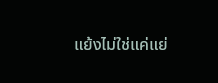แย้งไม่ใช่แค่แย่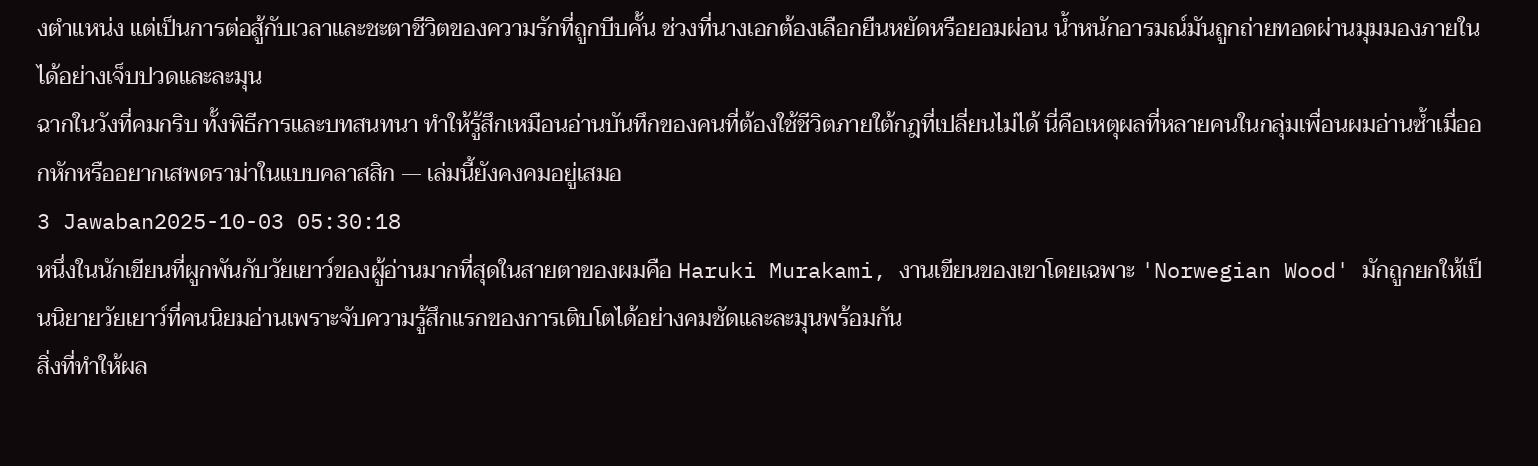งตำแหน่ง แต่เป็นการต่อสู้กับเวลาและชะตาชีวิตของความรักที่ถูกบีบคั้น ช่วงที่นางเอกต้องเลือกยืนหยัดหรือยอมผ่อน น้ำหนักอารมณ์มันถูกถ่ายทอดผ่านมุมมองภายในได้อย่างเจ็บปวดและละมุน
ฉากในวังที่คมกริบ ทั้งพิธีการและบทสนทนา ทำให้รู้สึกเหมือนอ่านบันทึกของคนที่ต้องใช้ชีวิตภายใต้กฎที่เปลี่ยนไม่ได้ นี่คือเหตุผลที่หลายคนในกลุ่มเพื่อนผมอ่านซ้ำเมื่ออกหักหรืออยากเสพดราม่าในแบบคลาสสิก — เล่มนี้ยังคงคมอยู่เสมอ
3 Jawaban2025-10-03 05:30:18
หนึ่งในนักเขียนที่ผูกพันกับวัยเยาว์ของผู้อ่านมากที่สุดในสายตาของผมคือ Haruki Murakami, งานเขียนของเขาโดยเฉพาะ 'Norwegian Wood' มักถูกยกให้เป็นนิยายวัยเยาว์ที่คนนิยมอ่านเพราะจับความรู้สึกแรกของการเติบโตได้อย่างคมชัดและละมุนพร้อมกัน
สิ่งที่ทำให้ผล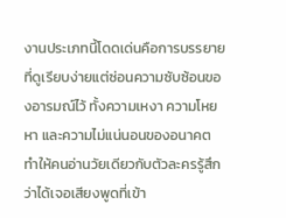งานประเภทนี้โดดเด่นคือการบรรยายที่ดูเรียบง่ายแต่ซ่อนความซับซ้อนของอารมณ์ไว้ ทั้งความเหงา ความโหยหา และความไม่แน่นอนของอนาคต ทำให้คนอ่านวัยเดียวกับตัวละครรู้สึกว่าได้เจอเสียงพูดที่เข้า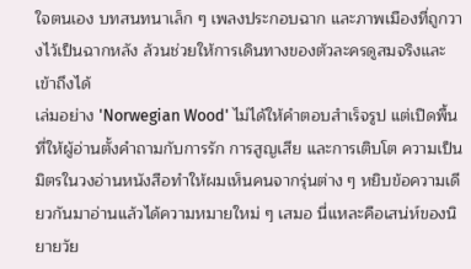ใจตนเอง บทสนทนาเล็ก ๆ เพลงประกอบฉาก และภาพเมืองที่ถูกวางไว้เป็นฉากหลัง ล้วนช่วยให้การเดินทางของตัวละครดูสมจริงและเข้าถึงได้
เล่มอย่าง 'Norwegian Wood' ไม่ได้ให้คำตอบสำเร็จรูป แต่เปิดพื้นที่ให้ผู้อ่านตั้งคำถามกับการรัก การสูญเสีย และการเติบโต ความเป็นมิตรในวงอ่านหนังสือทำให้ผมเห็นคนจากรุ่นต่าง ๆ หยิบข้อความเดียวกันมาอ่านแล้วได้ความหมายใหม่ ๆ เสมอ นี่แหละคือเสน่ห์ของนิยายวัย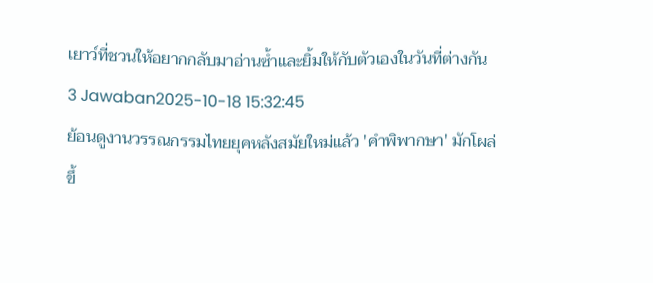เยาว์ที่ชวนให้อยากกลับมาอ่านซ้ำและยิ้มให้กับตัวเองในวันที่ต่างกัน
3 Jawaban2025-10-18 15:32:45
ย้อนดูงานวรรณกรรมไทยยุคหลังสมัยใหม่แล้ว 'คำพิพากษา' มักโผล่ขึ้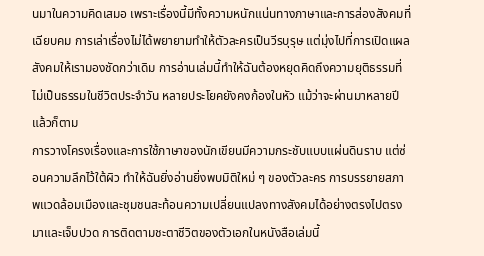นมาในความคิดเสมอ เพราะเรื่องนี้มีทั้งความหนักแน่นทางภาษาและการส่องสังคมที่เฉียบคม การเล่าเรื่องไม่ได้พยายามทำให้ตัวละครเป็นวีรบุรุษ แต่มุ่งไปที่การเปิดแผลสังคมให้เรามองชัดกว่าเดิม การอ่านเล่มนี้ทำให้ฉันต้องหยุดคิดถึงความยุติธรรมที่ไม่เป็นธรรมในชีวิตประจำวัน หลายประโยคยังคงก้องในหัว แม้ว่าจะผ่านมาหลายปีแล้วก็ตาม
การวางโครงเรื่องและการใช้ภาษาของนักเขียนมีความกระชับแบบแผ่นดินราบ แต่ซ่อนความลึกไว้ใต้ผิว ทำให้ฉันยิ่งอ่านยิ่งพบมิติใหม่ ๆ ของตัวละคร การบรรยายสภาพแวดล้อมเมืองและชุมชนสะท้อนความเปลี่ยนแปลงทางสังคมได้อย่างตรงไปตรงมาและเจ็บปวด การติดตามชะตาชีวิตของตัวเอกในหนังสือเล่มนี้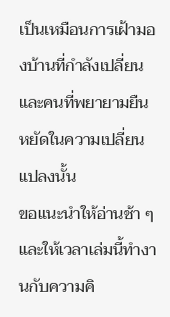เป็นเหมือนการเฝ้ามองบ้านที่กำลังเปลี่ยนและคนที่พยายามยืนหยัดในความเปลี่ยนแปลงนั้น
ขอแนะนำให้อ่านช้า ๆ และให้เวลาเล่มนี้ทำงานกับความคิ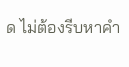ด ไม่ต้องรีบหาคำ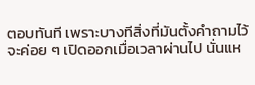ตอบทันที เพราะบางทีสิ่งที่มันตั้งคำถามไว้จะค่อย ๆ เปิดออกเมื่อเวลาผ่านไป นั่นแห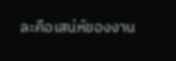ละคือเสน่ห์ของงาน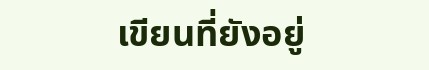เขียนที่ยังอยู่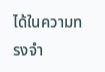ได้ในความทรงจำ